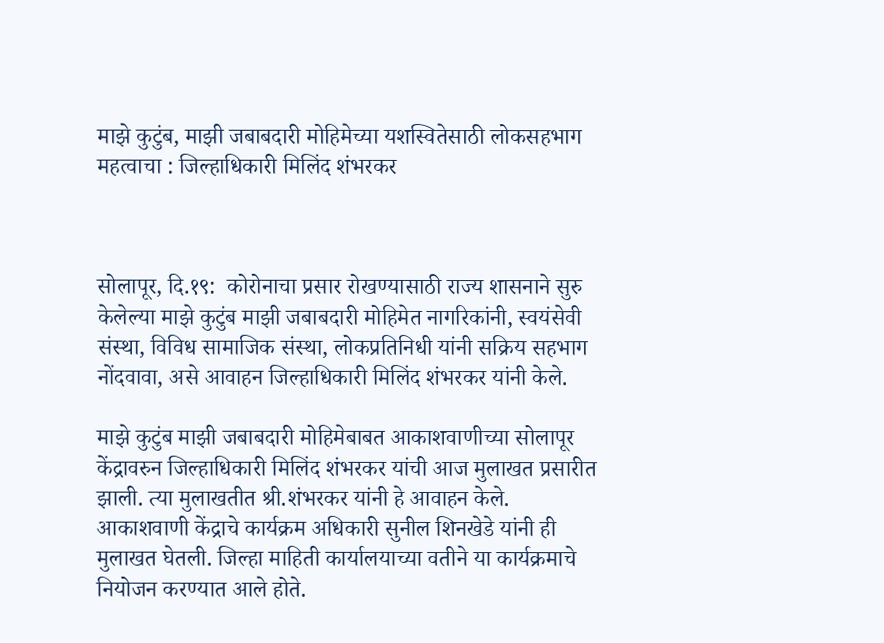माझे कुटुंब, माझी जबाबदारी मोहिमेच्या यशस्वितेसाठी लोकसहभाग महत्वाचा : जिल्हाधिकारी मिलिंद शंभरकर



सोलापूर, दि.१९:  कोरोनाचा प्रसार रोखण्यासाठी राज्य शासनाने सुरु केलेल्या माझे कुटुंब माझी जबाबदारी मोहिमेत नागरिकांनी, स्वयंसेवी संस्था, विविध सामाजिक संस्था, लोकप्रतिनिधी यांनी सक्रिय सहभाग नोंदवावा, असे आवाहन जिल्हाधिकारी मिलिंद शंभरकर यांनी केले.

माझे कुटुंब माझी जबाबदारी मोहिमेबाबत आकाशवाणीच्या सोलापूर केंद्रावरुन जिल्हाधिकारी मिलिंद शंभरकर यांची आज मुलाखत प्रसारीत झाली. त्या मुलाखतीत श्री.शंभरकर यांनी हे आवाहन केले. आकाशवाणी केंद्राचे कार्यक्रम अधिकारी सुनील शिनखेडे यांनी ही मुलाखत घेतली. जिल्हा माहिती कार्यालयाच्या वतीने या कार्यक्रमाचे नियोजन करण्यात आले होते.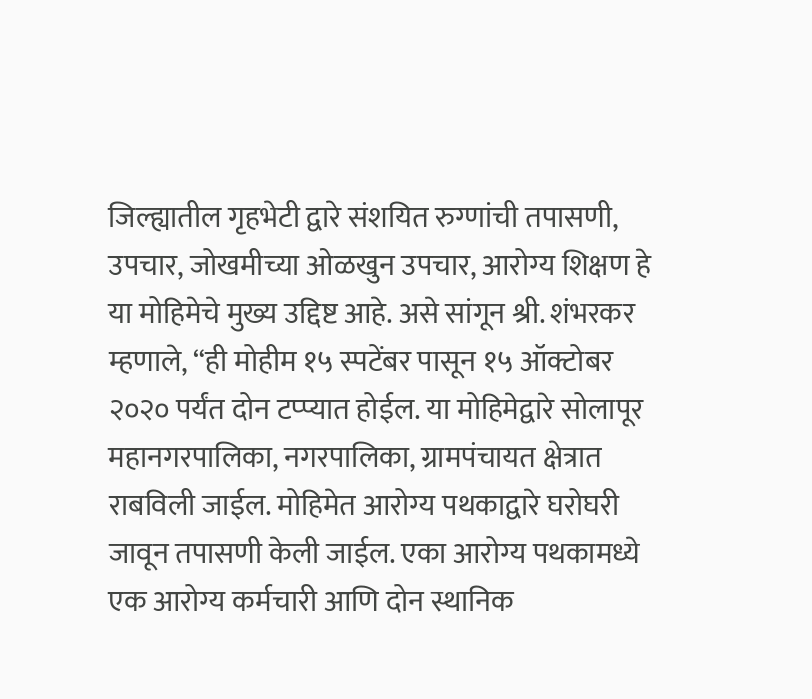जिल्ह्यातील गृहभेटी द्वारे संशयित रुग्णांची तपासणी, उपचार, जोखमीच्या ओळखुन उपचार, आरोग्य शिक्षण हे या मोहिमेचे मुख्य उद्दिष्ट आहे. असे सांगून श्री. शंभरकर म्हणाले, “ही मोहीम १५ स्पटेंबर पासून १५ ऑक्टोबर २०२० पर्यंत दोन टप्प्यात होईल. या मोहिमेद्वारे सोलापूर महानगरपालिका, नगरपालिका, ग्रामपंचायत क्षेत्रात राबविली जाईल. मोहिमेत आरोग्य पथकाद्वारे घरोघरी जावून तपासणी केली जाईल. एका आरोग्य पथकामध्ये एक आरोग्य कर्मचारी आणि दोन स्थानिक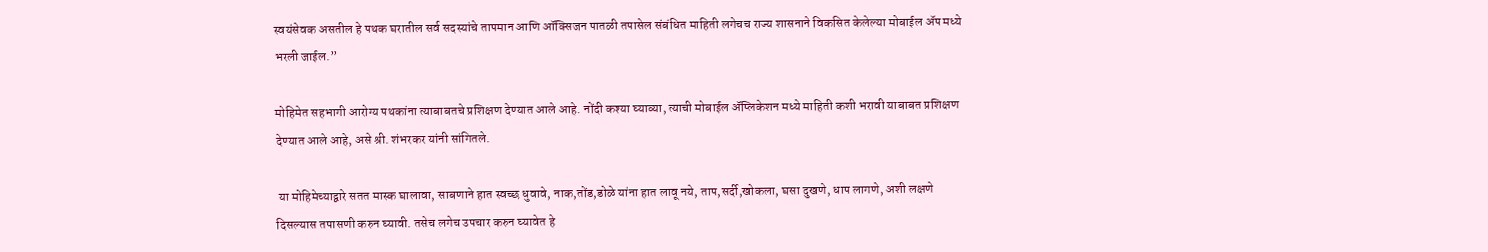स्वयंसेवक असतील हे पथक घरातील सर्व सदस्यांचे तापमान आणि ऑक्सिजन पातळी तपासेल संबंधित माहिती लगेचच राज्य शासनाने विकसित केलेल्या मोबाईल ॲप मध्ये भरली जाईल.”

मोहिमेत सहभागी आरोग्य पथकांना त्याबाबतचे प्रशिक्षण देण्यात आले आहे. नोंदी कश्या घ्याव्या, त्याची मोबाईल ॲप्लिकेशन मध्ये माहिती कशी भरावी याबाबत प्रशिक्षण देण्यात आले आहे, असे श्री. शंभरकर यांनी सांगितले.

 या मोहिमेच्याद्वारे सतत मास्क घालावा, साबणाने हात स्वच्छ धुवावे, नाक,तोंड,डोळे यांना हात लावू नये, ताप,सर्दी,खोकला, घसा दुखणे, धाप लागणे, अशी लक्षणे दिसल्यास तपासणी करुन घ्यावी. तसेच लगेच उपचार करुन घ्यावेत हे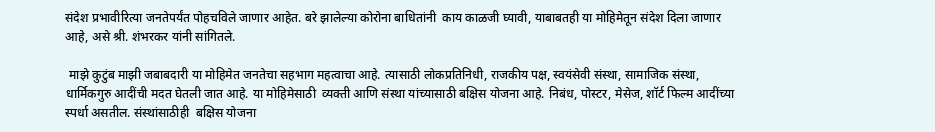संदेश प्रभावीरित्या जनतेपर्यंत पोहचविले जाणार आहेत. बरे झालेल्या कोरोना बाधितांनी  काय काळजी घ्यावी, याबाबतही या मोहिमेतून संदेश दिला जाणार आहे, असे श्री. शंभरकर यांनी सांगितले.

 माझे कुटुंब माझी जबाबदारी या मोहिमेत जनतेचा सहभाग महत्वाचा आहे. त्यासाठी लोकप्रतिनिधी, राजकीय पक्ष, स्वयंसेवी संस्था, सामाजिक संस्था, धार्मिकगुरु आदींची मदत घेतली जात आहे. या मोहिमेसाठी  व्यक्ती आणि संस्था यांच्यासाठी बक्षिस योजना आहे. निबंध, पोस्टर, मेसेज, शॉर्ट फिल्म आदींच्या स्पर्धा असतील. संस्थांसाठीही  बक्षिस योजना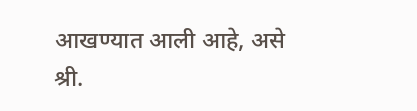आखण्यात आली आहे, असे श्री.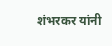शंभरकर यांनी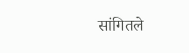सांगितले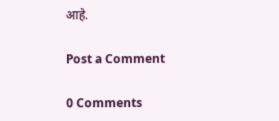आहे.

Post a Comment

0 Comments